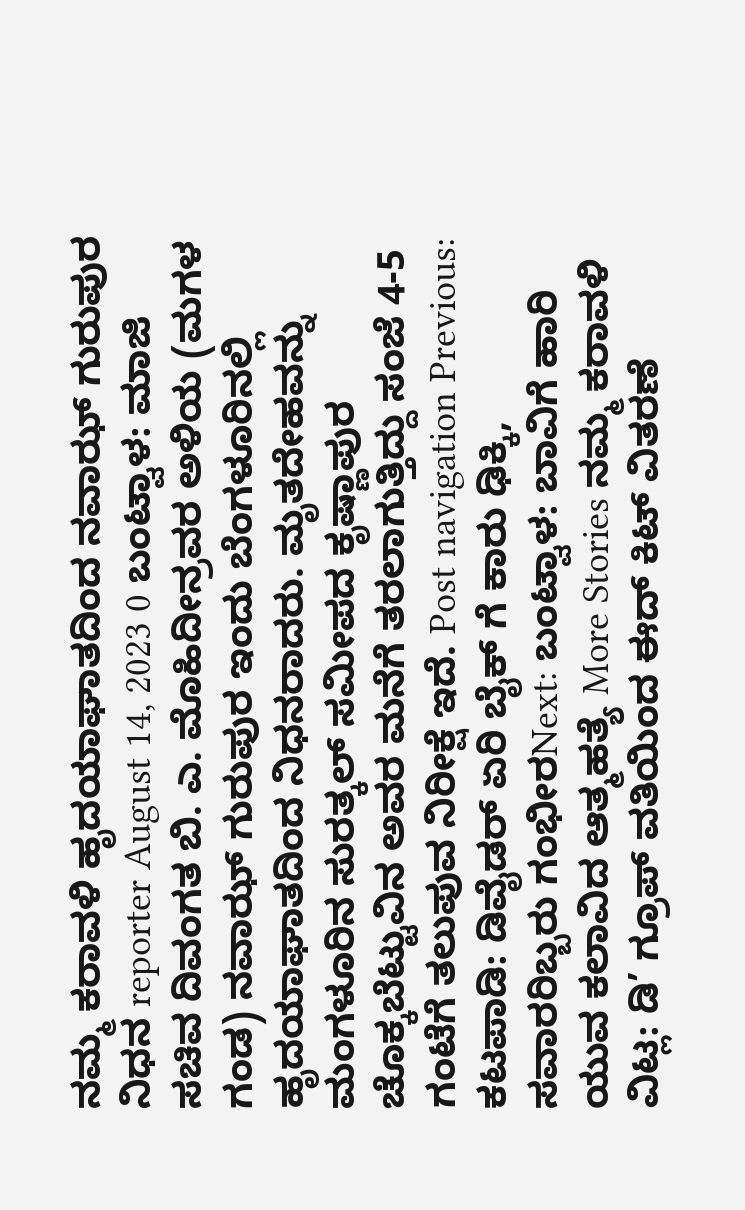ನಮ್ಮ ಕರಾವಳಿ ಹೃದಯಾಘಾತದಿಂದ ನವಾಝ್ ಗುರುಪುರ ನಿಧನ reporter August 14, 2023 0 ಬಂಟ್ವಾಳ: ಮಾಜಿ ಸಚಿವ ದಿವಂಗತ ಬಿ. ಎ. ಮೊಹಿದೀನ್ರವರ ಅಳಿಯ (ಮಗಳ ಗಂಡ) ನವಾಝ್ ಗುರುಪುರ ಇಂದು ಬೆಂಗಳೂರಿನಲ್ಲಿ ಹೃದಯಾಘಾತದಿಂದ ನಿಧನರಾದರು. ಮೃತದೇಹವನ್ನು ಮಂಗಳೂರಿನ ಸುರತ್ಕಲ್ ಸಮೀಪದ ಕೃಷ್ಣಾಪುರ ಚೊಕ್ಕಬೆಟ್ಟುವಿನ ಅವರ ಮನೆಗೆ ತರಲಾಗುತ್ತಿದ್ದು ಸಂಜೆ 4-5 ಗಂಟೆಗೆ ತಲುಪುವ ನಿರೀಕ್ಷೆ ಇದೆ. Post navigation Previous: ಕಟಪಾಡಿ: ಡಿವೈಡರ್ ಏರಿ ಬೈಕ್ ಗೆ ಕಾರು ಢಿಕ್ಕಿ, ಸವಾರರಿಬ್ಬರು ಗಂಭೀರNext: ಬಂಟ್ವಾಳ: ಬಾವಿಗೆ ಹಾರಿ ಯುವ ಕಲಾವಿದ ಆತ್ಮಹತ್ಯೆ More Stories ನಮ್ಮ ಕರಾವಳಿ ವಿಟ್ಲ: ಡಿ’ ಗ್ರೂಪ್ ವತಿಯಿಂದ ಈದ್ ಕಿಟ್ ವಿತರಣೆ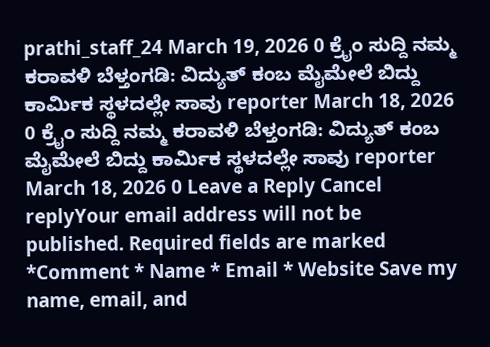prathi_staff_24 March 19, 2026 0 ಕ್ರೈಂ ಸುದ್ದಿ ನಮ್ಮ ಕರಾವಳಿ ಬೆಳ್ತಂಗಡಿ: ವಿದ್ಯುತ್ ಕಂಬ ಮೈಮೇಲೆ ಬಿದ್ದು ಕಾರ್ಮಿಕ ಸ್ಥಳದಲ್ಲೇ ಸಾವು reporter March 18, 2026 0 ಕ್ರೈಂ ಸುದ್ದಿ ನಮ್ಮ ಕರಾವಳಿ ಬೆಳ್ತಂಗಡಿ: ವಿದ್ಯುತ್ ಕಂಬ ಮೈಮೇಲೆ ಬಿದ್ದು ಕಾರ್ಮಿಕ ಸ್ಥಳದಲ್ಲೇ ಸಾವು reporter March 18, 2026 0 Leave a Reply Cancel replyYour email address will not be published. Required fields are marked *Comment * Name * Email * Website Save my name, email, and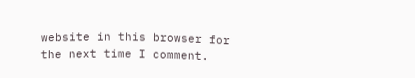website in this browser for the next time I comment.